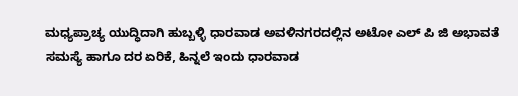ಮಧ್ಯಪ್ರಾಚ್ಯ ಯುದ್ಧಿದಾಗಿ ಹುಬ್ಬಳ್ಳಿ ಧಾರವಾಡ ಅವಳಿನಗರದಲ್ಲಿನ ಅಟೋ ಎಲ್ ಪಿ ಜಿ ಅಭಾವತೆ ಸಮಸ್ಯೆ ಹಾಗೂ ದರ ಏರಿಕೆ, ಹಿನ್ನಲೆ ಇಂದು ಧಾರವಾಡ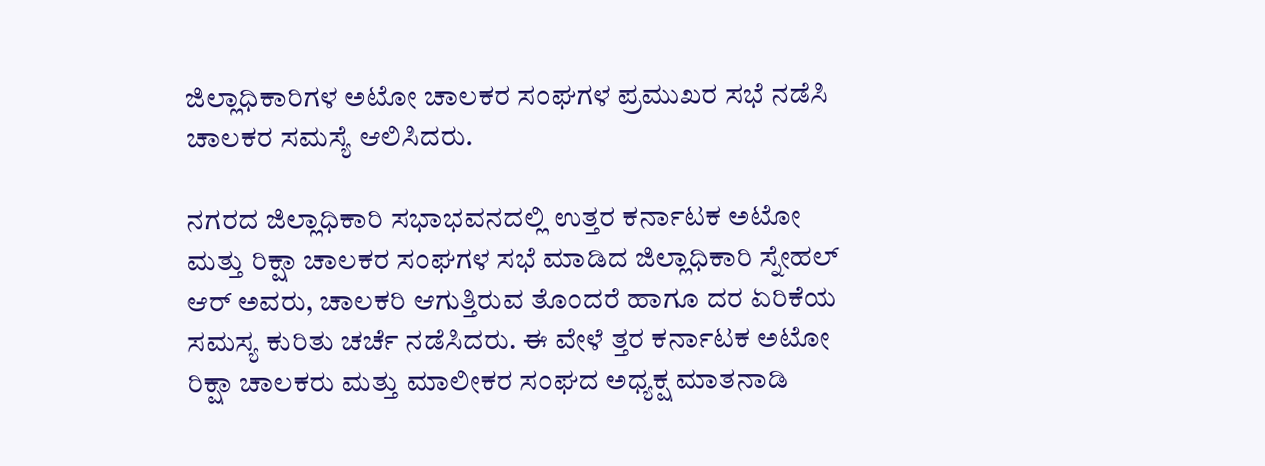ಜಿಲ್ಲಾಧಿಕಾರಿಗಳ ಅಟೋ ಚಾಲಕರ ಸಂಘಗಳ ಪ್ರಮುಖರ ಸಭೆ ನಡೆಸಿ ಚಾಲಕರ ಸಮಸ್ಯೆ ಆಲಿಸಿದರು.

ನಗರದ ಜಿಲ್ಲಾಧಿಕಾರಿ ಸಭಾಭವನದಲ್ಲಿ ಉತ್ತರ ಕರ್ನಾಟಕ ಅಟೋ ಮತ್ತು ರಿಕ್ಷಾ ಚಾಲಕರ ಸಂಘಗಳ ಸಭೆ ಮಾಡಿದ ಜಿಲ್ಲಾಧಿಕಾರಿ ಸ್ನೇಹಲ್ ಆರ್ ಅವರು, ಚಾಲಕರಿ ಆಗುತ್ತಿರುವ ತೊಂದರೆ ಹಾಗೂ ದರ ಏರಿಕೆಯ ಸಮಸ್ಯ ಕುರಿತು ಚರ್ಚೆ ನಡೆಸಿದರು. ಈ ವೇಳೆ ತ್ತರ ಕರ್ನಾಟಕ ಅಟೋ ರಿಕ್ಷಾ ಚಾಲಕರು ಮತ್ತು ಮಾಲೀಕರ ಸಂಘದ ಅಧ್ಯಕ್ಷ ಮಾತನಾಡಿ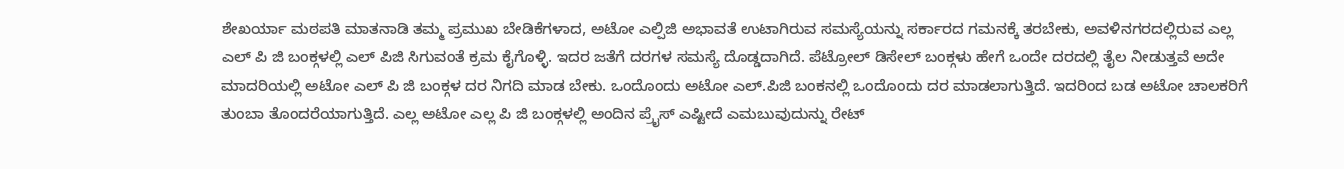ಶೇಖರ್ಯಾ ಮಠಪತಿ ಮಾತನಾಡಿ ತಮ್ಮ ಪ್ರಮುಖ ಬೇಡಿಕೆಗಳಾದ, ಅಟೋ ಎಲ್ಪಿಜಿ ಅಭಾವತೆ ಉಟಾಗಿರುವ ಸಮಸ್ಯೆಯನ್ನು ಸರ್ಕಾರದ ಗಮನಕ್ಕೆ ತರಬೇಕು, ಅವಳಿನಗರದಲ್ಲಿರುವ ಎಲ್ಲ ಎಲ್ ಪಿ ಜಿ ಬಂಕ್ಗಳಲ್ಲಿ ಎಲ್ ಪಿಜಿ ಸಿಗುವಂತೆ ಕ್ರಮ ಕೈಗೊಳ್ಳಿ. ಇದರ ಜತೆಗೆ ದರಗಳ ಸಮಸ್ಯೆ ದೊಡ್ಡದಾಗಿದೆ. ಪೆಟ್ರೋಲ್ ಡಿಸೇಲ್ ಬಂಕ್ಗಳು ಹೇಗೆ ಒಂದೇ ದರದಲ್ಲಿ ತೈಲ ನೀಡುತ್ತವೆ ಅದೇ ಮಾದರಿಯಲ್ಲಿ ಅಟೋ ಎಲ್ ಪಿ ಜಿ ಬಂಕ್ಗಳ ದರ ನಿಗದಿ ಮಾಡ ಬೇಕು. ಒಂದೊಂದು ಅಟೋ ಎಲ್.ಪಿಜಿ ಬಂಕನಲ್ಲಿ ಒಂದೊಂದು ದರ ಮಾಡಲಾಗುತ್ತಿದೆ. ಇದರಿಂದ ಬಡ ಅಟೋ ಚಾಲಕರಿಗೆ ತುಂಬಾ ತೊಂದರೆಯಾಗುತ್ತಿದೆ. ಎಲ್ಲ ಅಟೋ ಎಲ್ಲ ಪಿ ಜಿ ಬಂಕ್ಗಳಲ್ಲಿ ಅಂದಿನ ಪ್ರೈಸ್ ಎಷ್ಟೀದೆ ಎಮಬುವುದುನ್ನು ರೇಟ್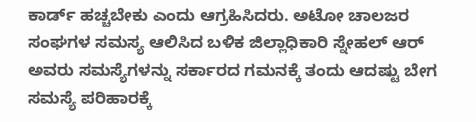ಕಾರ್ಡ್ ಹಚ್ಚಬೇಕು ಎಂದು ಆಗ್ರಹಿಸಿದರು. ಅಟೋ ಚಾಲಜರ ಸಂಘಗಳ ಸಮಸ್ಯ ಆಲಿಸಿದ ಬಳಿಕ ಜಿಲ್ಲಾಧಿಕಾರಿ ಸ್ನೇಹಲ್ ಆರ್ ಅವರು ಸಮಸ್ಯೆಗಳನ್ನು ಸರ್ಕಾರದ ಗಮನಕ್ಕೆ ತಂದು ಆದಷ್ಟು ಬೇಗ ಸಮಸ್ಯೆ ಪರಿಹಾರಕ್ಕೆ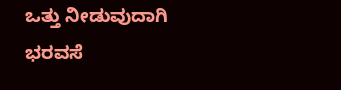ಒತ್ತು ನೀಡುವುದಾಗಿ ಭರವಸೆ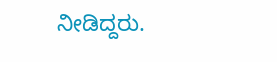ನೀಡಿದ್ದರು.